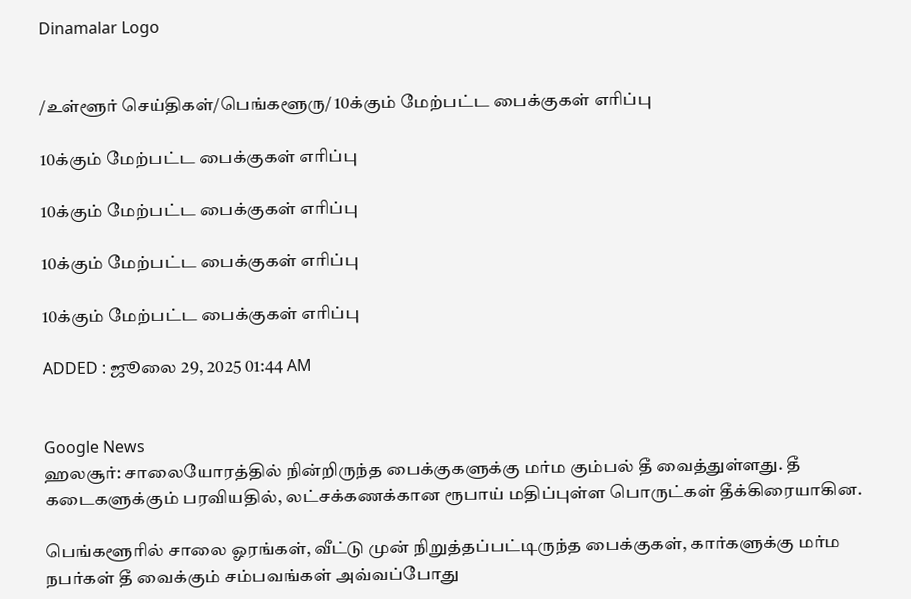Dinamalar Logo


/உள்ளூர் செய்திகள்/பெங்களூரு/ 10க்கும் மேற்பட்ட பைக்குகள் எரிப்பு

10க்கும் மேற்பட்ட பைக்குகள் எரிப்பு

10க்கும் மேற்பட்ட பைக்குகள் எரிப்பு

10க்கும் மேற்பட்ட பைக்குகள் எரிப்பு

10க்கும் மேற்பட்ட பைக்குகள் எரிப்பு

ADDED : ஜூலை 29, 2025 01:44 AM


Google News
ஹலசூர்: சாலையோரத்தில் நின்றிருந்த பைக்குகளுக்கு மர்ம கும்பல் தீ வைத்துள்ளது. தீ கடைகளுக்கும் பரவியதில், லட்சக்கணக்கான ரூபாய் மதிப்புள்ள பொருட்கள் தீக்கிரையாகின.

பெங்களூரில் சாலை ஓரங்கள், வீட்டு முன் நிறுத்தப்பட்டிருந்த பைக்குகள், கார்களுக்கு மர்ம நபர்கள் தீ வைக்கும் சம்பவங்கள் அவ்வப்போது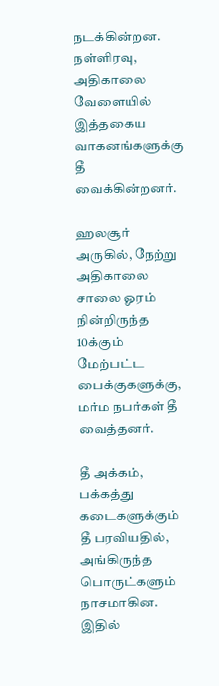நடக்கின்றன. நள்ளிரவு, அதிகாலை வேளையில் இத்தகைய வாகனங்களுக்கு தீ வைக்கின்றனர்.

ஹலசூர் அருகில், நேற்று அதிகாலை சாலை ஓரம் நின்றிருந்த 10க்கும் மேற்பட்ட பைக்குகளுக்கு, மர்ம நபர்கள் தீ வைத்தனர்.

தீ அக்கம், பக்கத்து கடைகளுக்கும் தீ பரவியதில், அங்கிருந்த பொருட்களும் நாசமாகின. இதில்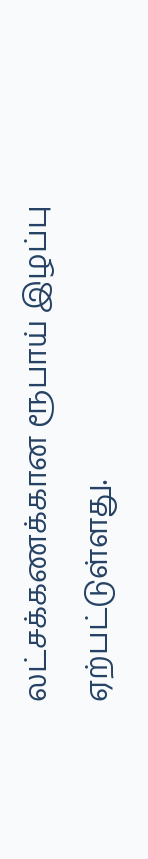லட்சக்கணக்கான ரூபாய் இழப்பு ஏற்பட்டுள்ளது.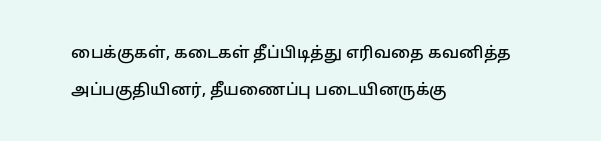பைக்குகள், கடைகள் தீப்பிடித்து எரிவதை கவனித்த அப்பகுதியினர், தீயணைப்பு படையினருக்கு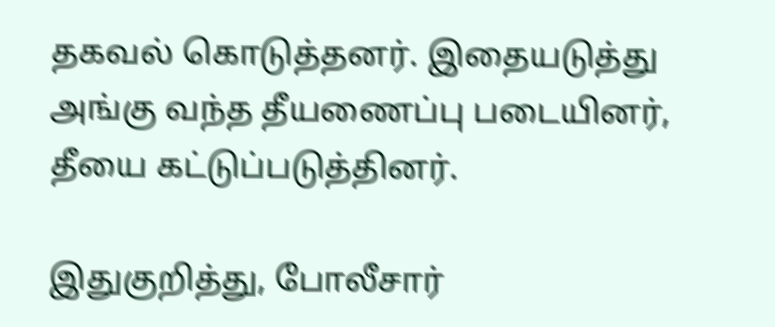தகவல் கொடுத்தனர். இதையடுத்து அங்கு வந்த தீயணைப்பு படையினர், தீயை கட்டுப்படுத்தினர்.

இதுகுறித்து, போலீசார்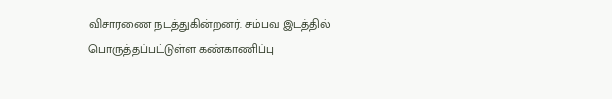விசாரணை நடத்துகின்றனர். சம்பவ இடத்தில் பொருத்தப்பட்டுள்ள கண்காணிப்பு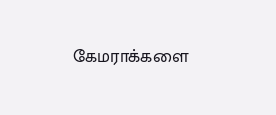கேமராக்களை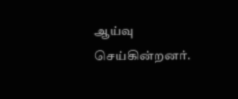ஆய்வு செய்கின்றனர்.